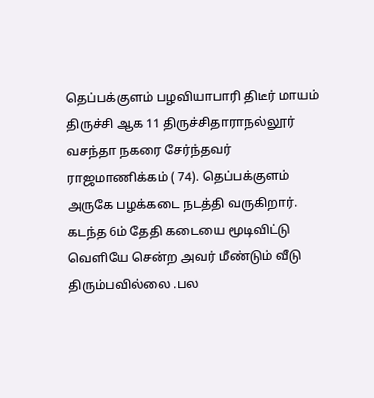தெப்பக்குளம் பழவியாபாரி திடீர் மாயம்
திருச்சி ஆக 11 திருச்சிதாராநல்லூர் வசந்தா நகரை சேர்ந்தவர் ராஜமாணிக்கம் ( 74). தெப்பக்குளம் அருகே பழக்கடை நடத்தி வருகிறார். கடந்த 6ம் தேதி கடையை மூடிவிட்டு வெளியே சென்ற அவர் மீண்டும் வீடு திரும்பவில்லை .பல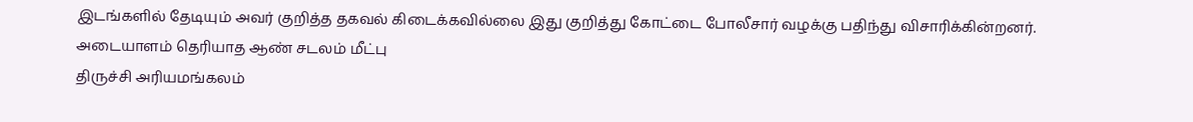இடங்களில் தேடியும் அவர் குறித்த தகவல் கிடைக்கவில்லை இது குறித்து கோட்டை போலீசார் வழக்கு பதிந்து விசாரிக்கின்றனர்.
அடையாளம் தெரியாத ஆண் சடலம் மீட்பு
திருச்சி அரியமங்கலம்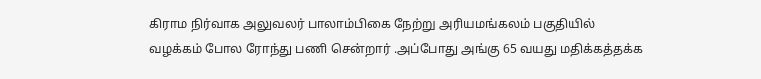கிராம நிர்வாக அலுவலர் பாலாம்பிகை நேற்று அரியமங்கலம் பகுதியில் வழக்கம் போல ரோந்து பணி சென்றார் .அப்போது அங்கு 65 வயது மதிக்கத்தக்க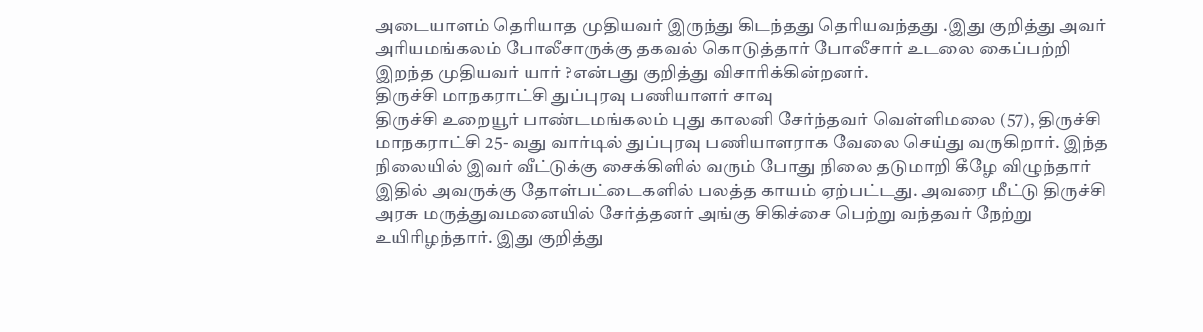அடையாளம் தெரியாத முதியவர் இருந்து கிடந்தது தெரியவந்தது .இது குறித்து அவர் அரியமங்கலம் போலீசாருக்கு தகவல் கொடுத்தார் போலீசார் உடலை கைப்பற்றி இறந்த முதியவர் யார் ?என்பது குறித்து விசாரிக்கின்றனர்.
திருச்சி மாநகராட்சி துப்புரவு பணியாளர் சாவு
திருச்சி உறையூர் பாண்டமங்கலம் புது காலனி சேர்ந்தவர் வெள்ளிமலை (57), திருச்சி மாநகராட்சி 25- வது வார்டில் துப்புரவு பணியாளராக வேலை செய்து வருகிறார். இந்த நிலையில் இவர் வீட்டுக்கு சைக்கிளில் வரும் போது நிலை தடுமாறி கீழே விழுந்தார் இதில் அவருக்கு தோள்பட்டைகளில் பலத்த காயம் ஏற்பட்டது. அவரை மீட்டு திருச்சி அரசு மருத்துவமனையில் சேர்த்தனர் அங்கு சிகிச்சை பெற்று வந்தவர் நேற்று உயிரிழந்தார். இது குறித்து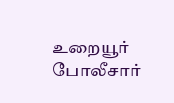உறையூர் போலீசார்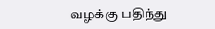வழக்கு பதிந்து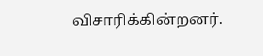விசாரிக்கின்றனர்.